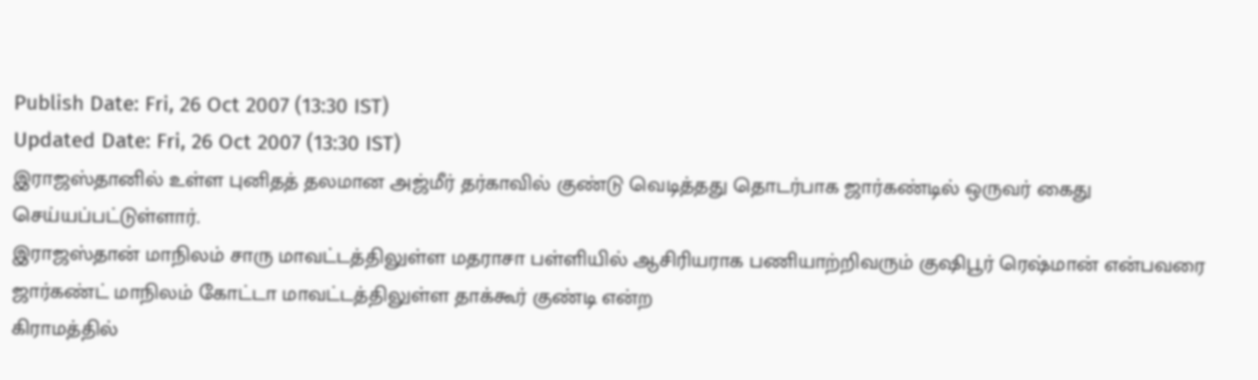Publish Date: Fri, 26 Oct 2007 (13:30 IST)
Updated Date: Fri, 26 Oct 2007 (13:30 IST)
இராஜஸ்தானில் உள்ள புனிதத் தலமான அஜ்மீர் தர்காவில் குண்டு வெடித்தது தொடர்பாக ஜார்கண்டில் ஒருவர் கைது செய்யப்பட்டுள்ளார்.
இராஜஸ்தான் மாநிலம் சாரு மாவட்டத்திலுள்ள மதராசா பள்ளியில் ஆசிரியராக பணியாற்றிவரும் குஷிபூர் ரெஷ்மான் என்பவரை ஜார்கண்ட் மாநிலம் கோட்டா மாவட்டத்திலுள்ள தாக்கூர் குண்டி என்ற
கிராமத்தில்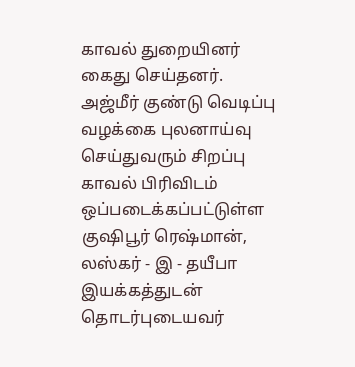காவல் துறையினர் கைது செய்தனர்.
அஜ்மீர் குண்டு வெடிப்பு வழக்கை புலனாய்வு செய்துவரும் சிறப்பு காவல் பிரிவிடம் ஒப்படைக்கப்பட்டுள்ள குஷிபூர் ரெஷ்மான், லஸ்கர் - இ - தயீபா இயக்கத்துடன் தொடர்புடையவர்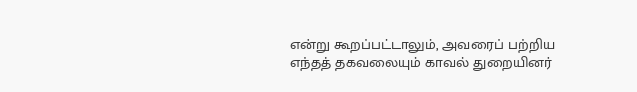என்று கூறப்பட்டாலும், அவரைப் பற்றிய எந்தத் தகவலையும் காவல் துறையினர்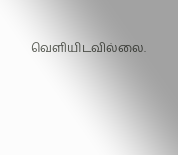வெளியிடவில்லை.